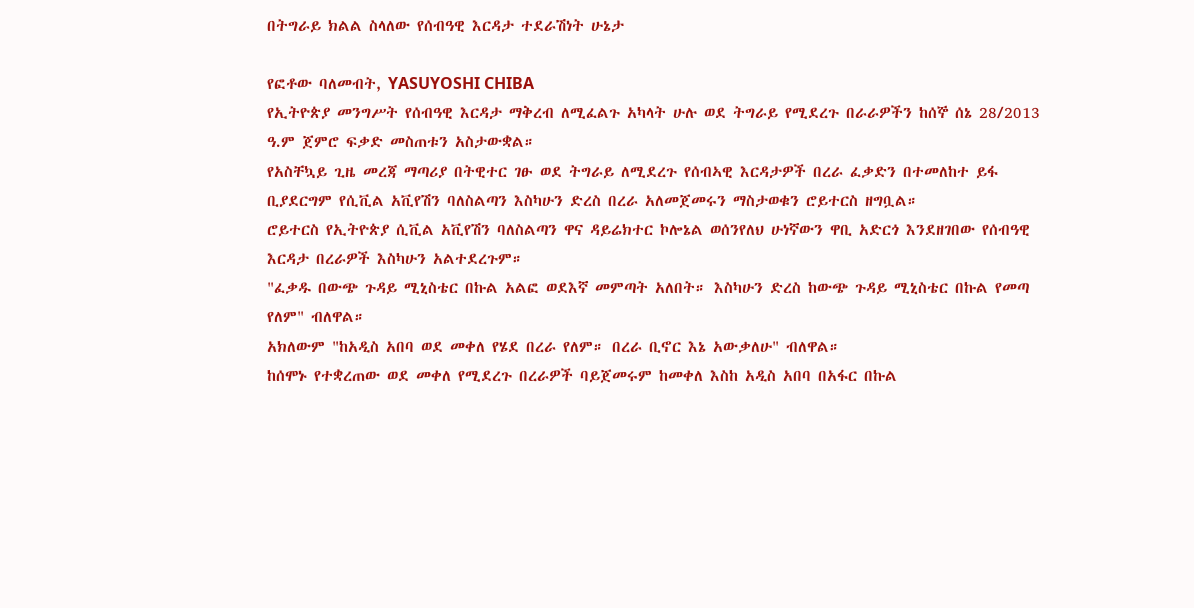በትግራይ ክልል ስላለው የሰብዓዊ እርዳታ ተደራሽነት ሁኔታ

የፎቶው ባለመብት, YASUYOSHI CHIBA
የኢትዮጵያ መንግሥት የሰብዓዊ እርዳታ ማቅረብ ለሚፈልጉ አካላት ሁሉ ወደ ትግራይ የሚደረጉ በራራዎችን ከሰኞ ሰኔ 28/2013 ዓ.ም ጀምሮ ፍቃድ መስጠቱን አስታውቋል።
የአስቸኳይ ጊዜ መረጃ ማጣሪያ በትዊተር ገፁ ወደ ትግራይ ለሚደረጉ የሰብኣዊ እርዳታዎች በረራ ፈቃድን በተመለከተ ይፋ ቢያደርግም የሲቪል አቪየሽን ባለስልጣን እስካሁን ድረስ በረራ አለመጀመሩን ማስታወቁን ሮይተርስ ዘግቧል።
ሮይተርስ የኢትዮጵያ ሲቪል አቪየሽን ባለስልጣን ዋና ዳይሬክተር ኮሎኔል ወሰንየለህ ሁነኛውን ዋቢ አድርጎ እንደዘገበው የሰብዓዊ እርዳታ በረራዎች እስካሁን አልተደረጉም።
"ፈቃዱ በውጭ ጉዳይ ሚኒስቴር በኩል አልፎ ወደእኛ መምጣት አለበት። እስካሁን ድረስ ከውጭ ጉዳይ ሚኒስቴር በኩል የመጣ የለም" ብለዋል።
አክለውም "ከአዲስ አበባ ወደ መቀለ የሄደ በረራ የለም። በረራ ቢኖር እኔ አውቃለሁ" ብለዋል።
ከሰሞኑ የተቋረጠው ወደ መቀለ የሚደረጉ በረራዎች ባይጀመሩም ከመቀለ እስከ አዲስ አበባ በአፋር በኩል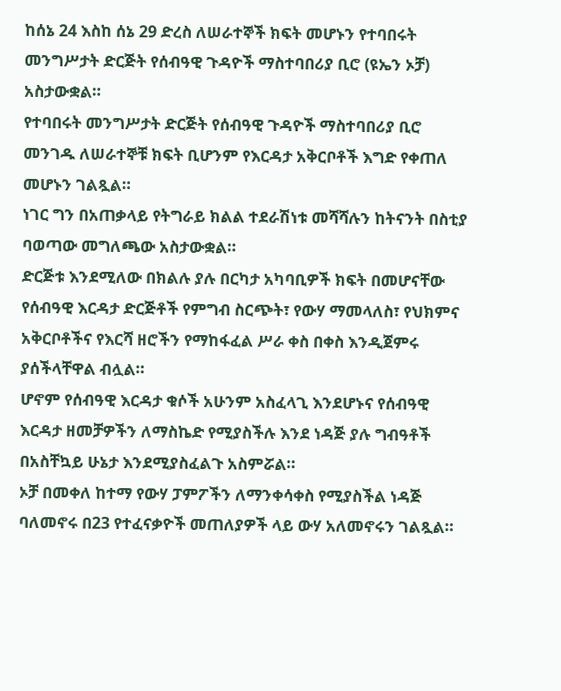ከሰኔ 24 እስከ ሰኔ 29 ድረስ ለሠራተኞች ክፍት መሆኑን የተባበሩት መንግሥታት ድርጅት የሰብዓዊ ጉዳዮች ማስተባበሪያ ቢሮ (ዩኤን ኦቻ) አስታውቋል።
የተባበሩት መንግሥታት ድርጅት የሰብዓዊ ጉዳዮች ማስተባበሪያ ቢሮ መንገዱ ለሠራተኞቹ ክፍት ቢሆንም የእርዳታ አቅርቦቶች እግድ የቀጠለ መሆኑን ገልጿል።
ነገር ግን በአጠቃላይ የትግራይ ክልል ተደራሽነቱ መሻሻሉን ከትናንት በስቲያ ባወጣው መግለጫው አስታውቋል።
ድርጅቱ እንደሚለው በክልሉ ያሉ በርካታ አካባቢዎች ክፍት በመሆናቸው የሰብዓዊ እርዳታ ድርጅቶች የምግብ ስርጭት፣ የውሃ ማመላለስ፣ የህክምና አቅርቦቶችና የእርሻ ዘሮችን የማከፋፈል ሥራ ቀስ በቀስ እንዲጀምሩ ያሰችላቸዋል ብሏል።
ሆኖም የሰብዓዊ እርዳታ ቁሶች አሁንም አስፈላጊ እንደሆኑና የሰብዓዊ እርዳታ ዘመቻዎችን ለማስኬድ የሚያስችሉ እንደ ነዳጅ ያሉ ግብዓቶች በአስቸኳይ ሁኔታ እንደሚያስፈልጉ አስምሯል።
ኦቻ በመቀለ ከተማ የውሃ ፓምፖችን ለማንቀሳቀስ የሚያስችል ነዳጅ ባለመኖሩ በ23 የተፈናቃዮች መጠለያዎች ላይ ውሃ አለመኖሩን ገልጿል።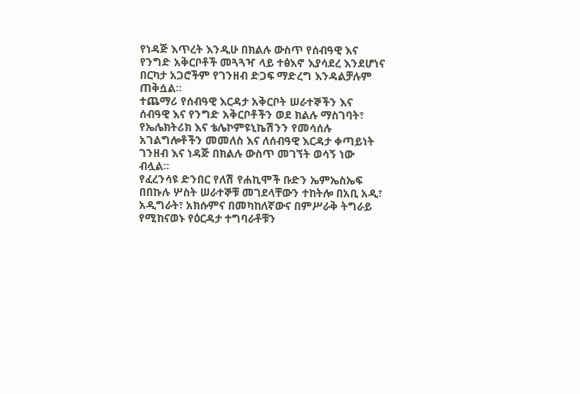የነዳጅ እጥረት እንዲሁ በክልሉ ውስጥ የሰብዓዊ እና የንግድ አቅርቦቶች መጓጓዣ ላይ ተፅእኖ እያሳደረ እንደሆነና በርካታ አጋሮችም የገንዘብ ድጋፍ ማድረግ እንዳልቻሉም ጠቅሷል።
ተጨማሪ የሰብዓዊ እርዳታ አቅርቦት ሠራተኞችን እና ሰብዓዊ እና የንግድ አቅርቦቶችን ወደ ክልሉ ማስገባት፣ የኤሌክትሪክ እና ቴሌኮምዩኒኬሽንን የመሳሰሉ አገልግሎቶችን መመለስ እና ለሰብዓዊ እርዳታ ቀጣይነት ገንዘብ እና ነዳጅ በክልሉ ውስጥ መገኘት ወሳኝ ነው ብሏል።
የፈረንሳዩ ድንበር የለሽ የሐኪሞች ቡድን ኤምኤስኤፍ በበኩሉ ሦስት ሠራተኞቹ መገደላቸውን ተከትሎ በአቢ አዲ፣ አዲግራት፣ አክሱምና በመካከለኛውና በምሥራቅ ትግራይ የሚከናወኑ የዕርዳታ ተግባራቶቹን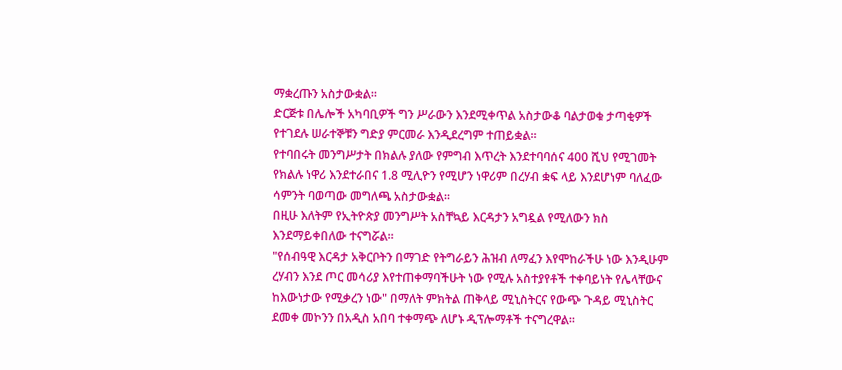ማቋረጡን አስታውቋል።
ድርጅቱ በሌሎች አካባቢዎች ግን ሥራውን እንደሚቀጥል አስታውቆ ባልታወቁ ታጣቂዎች የተገደሉ ሠራተኞቹን ግድያ ምርመራ እንዲደረግም ተጠይቋል።
የተባበሩት መንግሥታት በክልሉ ያለው የምግብ እጥረት እንደተባባሰና 400 ሺህ የሚገመት የክልሉ ነዋሪ እንደተራበና 1.8 ሚሊዮን የሚሆን ነዋሪም በረሃብ ቋፍ ላይ እንደሆነም ባለፈው ሳምንት ባወጣው መግለጫ አስታውቋል።
በዚሁ እለትም የኢትዮጵያ መንግሥት አስቸኳይ እርዳታን አግዷል የሚለውን ክስ እንደማይቀበለው ተናግሯል።
"የሰብዓዊ እርዳታ አቅርቦትን በማገድ የትግራይን ሕዝብ ለማፈን እየሞከራችሁ ነው እንዲሁም ረሃብን እንደ ጦር መሳሪያ እየተጠቀማባችሁት ነው የሚሉ አስተያየቶች ተቀባይነት የሌላቸውና ከእውነታው የሚቃረን ነው" በማለት ምክትል ጠቅላይ ሚኒስትርና የውጭ ጉዳይ ሚኒስትር ደመቀ መኮንን በአዲስ አበባ ተቀማጭ ለሆኑ ዲፕሎማቶች ተናግረዋል።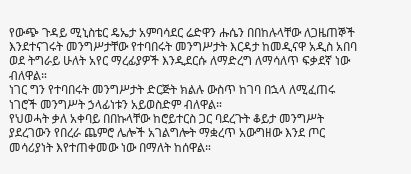የውጭ ጉዳይ ሚኒስቴር ዴኤታ አምባሳደር ሬድዋን ሑሴን በበከሉላቸው ለጋዜጠኞች እንደተናገሩት መንግሥታቸው የተባበሩት መንግሥታት እርዳታ ከመዲናዋ አዲስ አበባ ወደ ትግራይ ሁለት አየር ማረፊያዎች እንዲደርሱ ለማድረግ ለማሳለጥ ፍቃደኛ ነው ብለዋል።
ነገር ግን የተባበሩት መንግሥታት ድርጅት ክልሉ ውስጥ ከገባ በኋላ ለሚፈጠሩ ነገሮች መንግሥት ኃላፊነቱን አይወስድም ብለዋል።
የህወሓት ቃለ አቀባይ በበኩላቸው ከሮይተርስ ጋር ባደረጉት ቆይታ መንግሥት ያደረገውን የበረራ ጨምሮ ሌሎች አገልግሎት ማቋረጥ አውግዘው እንደ ጦር መሳሪያነት እየተጠቀመው ነው በማለት ከሰዋል።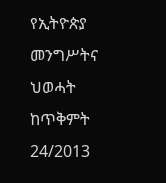የኢትዮጵያ መንግሥትና ህወሓት ከጥቅምት 24/2013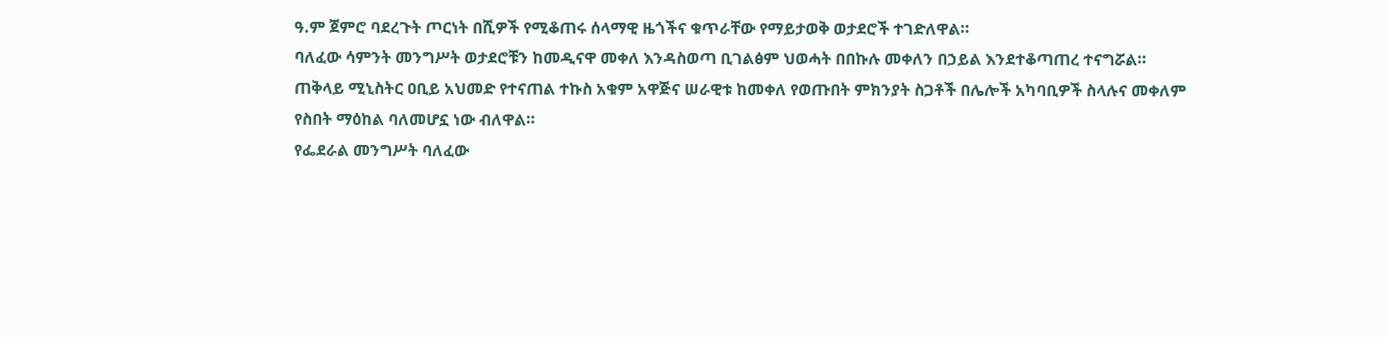ዓ.ም ጀምሮ ባደረጉት ጦርነት በሺዎች የሚቆጠሩ ሰላማዊ ዜጎችና ቁጥራቸው የማይታወቅ ወታደሮች ተገድለዋል።
ባለፈው ሳምንት መንግሥት ወታደሮቹን ከመዲናዋ መቀለ እንዳስወጣ ቢገልፅም ህወሓት በበኩሉ መቀለን በኃይል እንደተቆጣጠረ ተናግሯል።
ጠቅላይ ሚኒስትር ዐቢይ አህመድ የተናጠል ተኩስ አቁም አዋጅና ሠራዊቱ ከመቀለ የወጡበት ምክንያት ስጋቶች በሌሎች አካባቢዎች ስላሉና መቀለም የስበት ማዕከል ባለመሆኗ ነው ብለዋል።
የፌደራል መንግሥት ባለፈው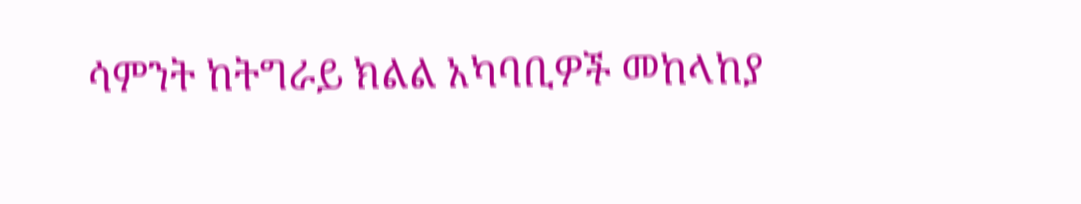ሳምንት ከትግራይ ክልል አካባቢዎች መከላከያ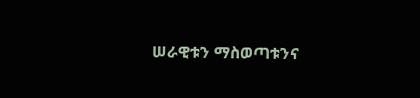ሠራዊቱን ማስወጣቱንና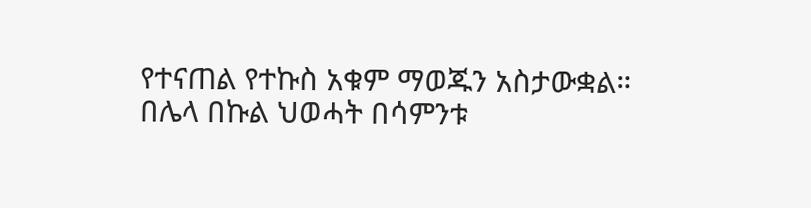የተናጠል የተኩስ አቁም ማወጁን አስታውቋል።
በሌላ በኩል ህወሓት በሳምንቱ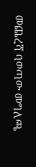መጨረሻ ባወጣው መግለጫ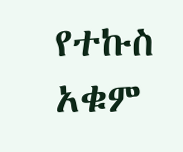የተኩስ አቁም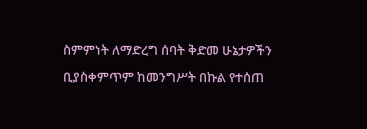ስምምነት ለማድረግ ሰባት ቅድመ ሁኔታዎችን ቢያስቀምጥም ከመንግሥት በኩል የተሰጠ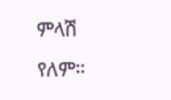ምላሽ የለም።